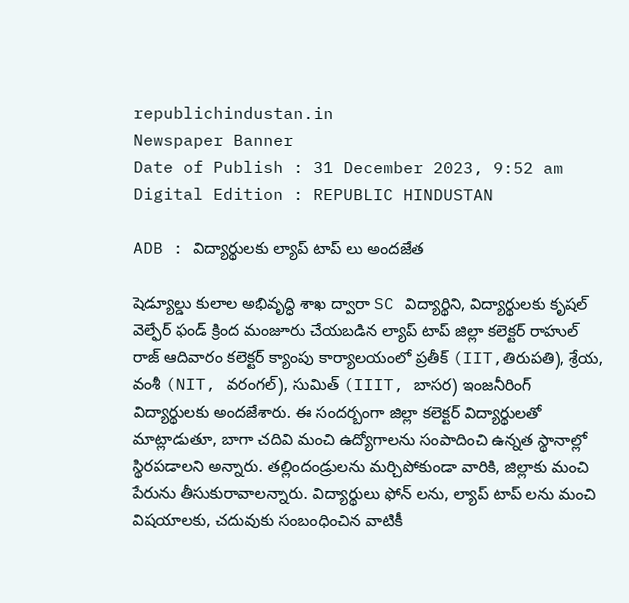republichindustan.in
Newspaper Banner
Date of Publish : 31 December 2023, 9:52 am Digital Edition : REPUBLIC HINDUSTAN

ADB : విద్యార్థులకు ల్యాప్ టాప్ లు అందజేత

షెడ్యూల్డు కులాల అభివృద్ధి శాఖ ద్వారా SC విద్యార్థిని, విద్యార్థులకు కృషల్ వెల్ఫేర్ ఫండ్ క్రింద మంజూరు చేయబడిన ల్యాప్ టాప్ జిల్లా కలెక్టర్ రాహుల్ రాజ్ ఆదివారం కలెక్టర్ క్యాంపు కార్యాలయంలో ప్రతీక్ (IIT,తిరుపతి), శ్రేయ, వంశీ (NIT, వరంగల్), సుమిత్ (IIIT, బాసర) ఇంజనీరింగ్ విద్యార్థులకు అందజేశారు. ఈ సందర్బంగా జిల్లా కలెక్టర్ విద్యార్థులతో మాట్లాడుతూ, బాగా చదివి మంచి ఉద్యోగాలను సంపాదించి ఉన్నత స్థానాల్లో స్థిరపడాలని అన్నారు. తల్లిందండ్రులను మర్చిపోకుండా వారికి, జిల్లాకు మంచి పేరును తీసుకురావాలన్నారు. విద్యార్థులు ఫోన్ లను, ల్యాప్ టాప్ లను మంచి విషయాలకు, చదువుకు సంబంధించిన వాటికీ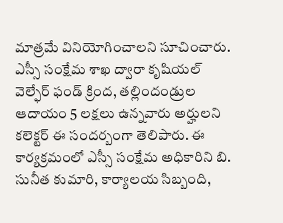మాత్రమే వినియోగించాలని సూచించారు. ఎస్సీ సంక్షేమ శాఖ ద్వారా కృషియల్ వెల్ఫేర్ ఫండ్ క్రింద, తల్లిందండ్రుల ఆదాయం 5 లక్షలు ఉన్నవారు అర్హులని కలెక్టర్ ఈ సందర్బంగా తెలిపారు. ఈ కార్యక్రమంలో ఎస్సీ సంక్షేమ అధికారిని బి. సునీత కుమారి, కార్యాలయ సిబ్బంది,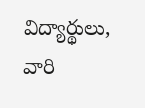విద్యార్థులు, వారి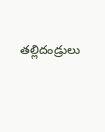తల్లిదండ్రులు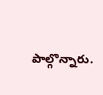పాల్గొన్నారు.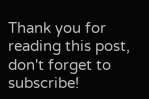Thank you for reading this post, don't forget to subscribe!